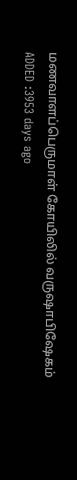மணவாளப்பெருமாள் கோயிலில் வருஷாபிஷேகம்
ADDED :3953 days ago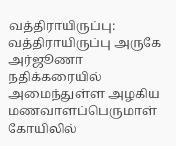வத்திராயிருப்பு: வத்திராயிருப்பு அருகே அர்ஜூணா நதிக்கரையில் அமைந்துள்ள அழகிய மணவாளப்பெருமாள் கோயிலில்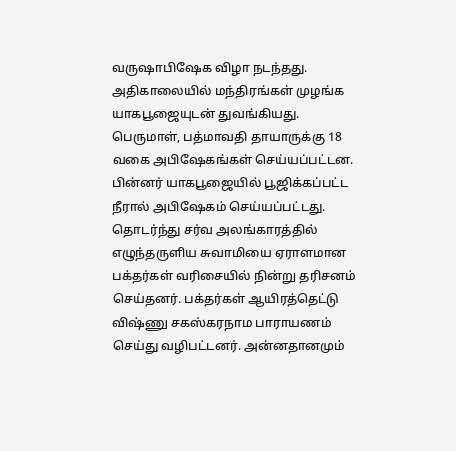வருஷாபிஷேக விழா நடந்தது. அதிகாலையில் மந்திரங்கள் முழங்க யாகபூஜையுடன் துவங்கியது. பெருமாள், பத்மாவதி தாயாருக்கு 18 வகை அபிஷேகங்கள் செய்யப்பட்டன. பின்னர் யாகபூஜையில் பூஜிக்கப்பட்ட நீரால் அபிஷேகம் செய்யப்பட்டது. தொடர்ந்து சர்வ அலங்காரத்தில் எழுந்தருளிய சுவாமியை ஏராளமான பக்தர்கள் வரிசையில் நின்று தரிசனம் செய்தனர். பக்தர்கள் ஆயிரத்தெட்டு விஷ்ணு சகஸ்கரநாம பாராயணம் செய்து வழிபட்டனர். அன்னதானமும்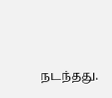நடந்தது.